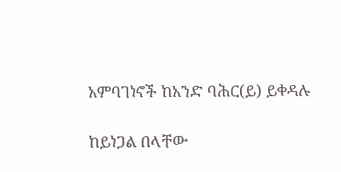አምባገነኖች ከአንድ ባሕር(ይ) ይቀዳሉ

ከይነጋል በላቸው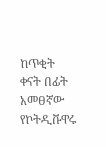ከጥቂት ቀናት በፊት አመፀኛው የኮትዲቩዋሩ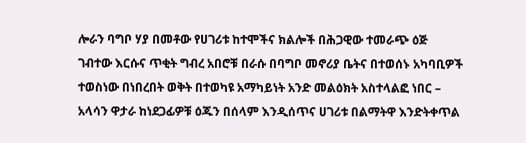ሎራን ባግቦ ሃያ በመቶው የሀገሪቱ ከተሞችና ክልሎች በሕጋዊው ተመራጭ ዕጅ ገብተው እርሱና ጥቂት ግብረ አበሮቹ በራሱ በባግቦ መኖሪያ ቤትና በተወሰኑ አካባቢዎች ተወስነው በነበረበት ወቅት በተወካዩ አማካይነት አንድ መልዕክት አስተላልፎ ነበር – አላሳን ዋታራ ከነደጋፊዎቹ ዕጁን በሰላም እንዲሰጥና ሀገሪቱ በልማትዋ እንድትቀጥል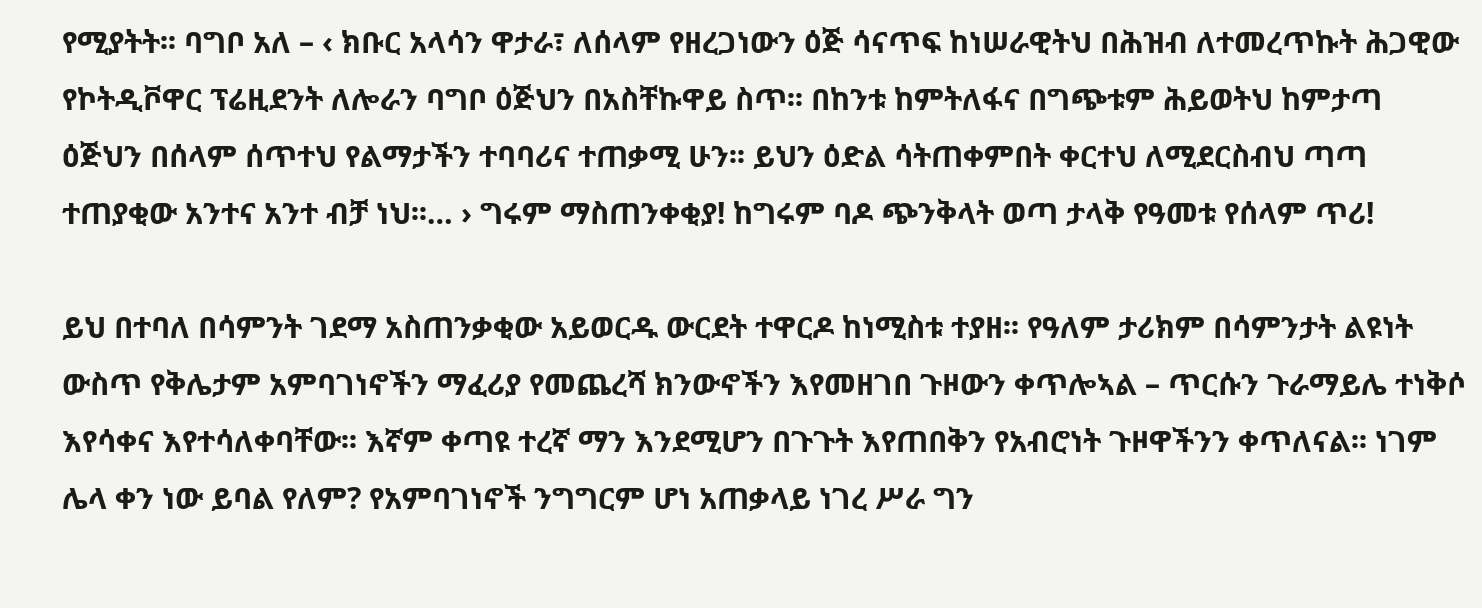የሚያትት፡፡ ባግቦ አለ – ‹ ክቡር አላሳን ዋታራ፣ ለሰላም የዘረጋነውን ዕጅ ሳናጥፍ ከነሠራዊትህ በሕዝብ ለተመረጥኩት ሕጋዊው የኮትዲቮዋር ፕሬዚደንት ለሎራን ባግቦ ዕጅህን በአስቸኩዋይ ስጥ፡፡ በከንቱ ከምትለፋና በግጭቱም ሕይወትህ ከምታጣ ዕጅህን በሰላም ሰጥተህ የልማታችን ተባባሪና ተጠቃሚ ሁን፡፡ ይህን ዕድል ሳትጠቀምበት ቀርተህ ለሚደርስብህ ጣጣ ተጠያቂው አንተና አንተ ብቻ ነህ፡፡… › ግሩም ማስጠንቀቂያ! ከግሩም ባዶ ጭንቅላት ወጣ ታላቅ የዓመቱ የሰላም ጥሪ!

ይህ በተባለ በሳምንት ገደማ አስጠንቃቂው አይወርዱ ውርደት ተዋርዶ ከነሚስቱ ተያዘ፡፡ የዓለም ታሪክም በሳምንታት ልዩነት ውስጥ የቅሌታም አምባገነኖችን ማፈሪያ የመጨረሻ ክንውኖችን እየመዘገበ ጉዞውን ቀጥሎኣል – ጥርሱን ጉራማይሌ ተነቅሶ እየሳቀና እየተሳለቀባቸው፡፡ እኛም ቀጣዩ ተረኛ ማን እንደሚሆን በጉጉት እየጠበቅን የአብሮነት ጉዞዋችንን ቀጥለናል፡፡ ነገም ሌላ ቀን ነው ይባል የለም? የአምባገነኖች ንግግርም ሆነ አጠቃላይ ነገረ ሥራ ግን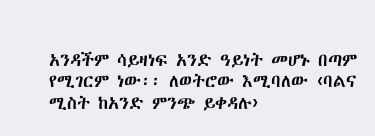አንዳችም ሳይዛነፍ አንድ ዓይነት መሆኑ በጣም የሚገርም ነው፡፡ ለወትሮው እሚባለው ‹ባልና ሚስት ከአንድ ምንጭ ይቀዳሉ›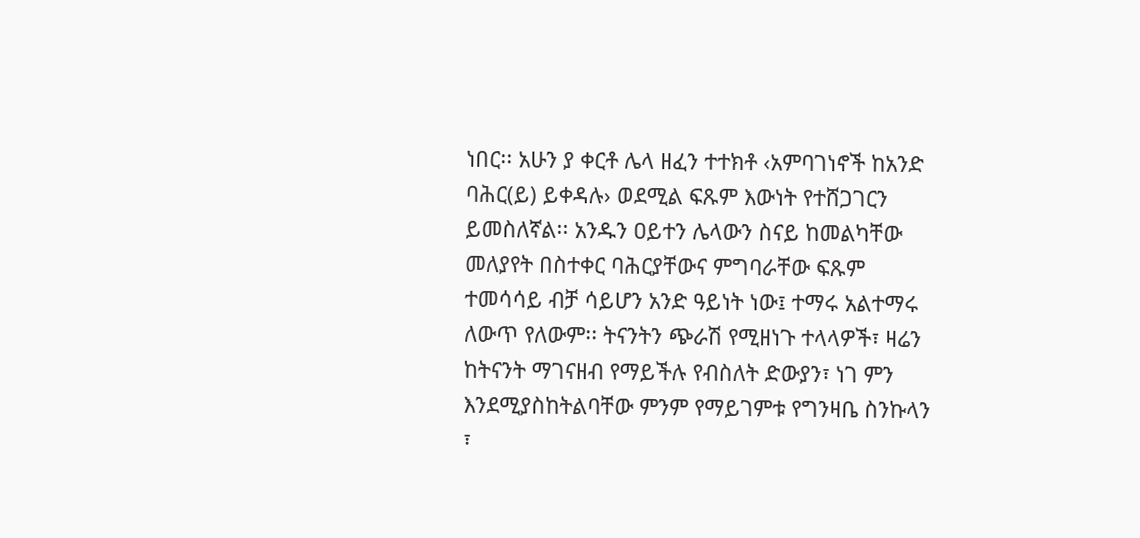ነበር፡፡ አሁን ያ ቀርቶ ሌላ ዘፈን ተተክቶ ‹አምባገነኖች ከአንድ ባሕር(ይ) ይቀዳሉ› ወደሚል ፍጹም እውነት የተሸጋገርን ይመስለኛል፡፡ አንዱን ዐይተን ሌላውን ስናይ ከመልካቸው መለያየት በስተቀር ባሕርያቸውና ምግባራቸው ፍጹም ተመሳሳይ ብቻ ሳይሆን አንድ ዓይነት ነው፤ ተማሩ አልተማሩ ለውጥ የለውም፡፡ ትናንትን ጭራሽ የሚዘነጉ ተላላዎች፣ ዛሬን ከትናንት ማገናዘብ የማይችሉ የብስለት ድውያን፣ ነገ ምን እንደሚያስከትልባቸው ምንም የማይገምቱ የግንዛቤ ስንኩላን ፣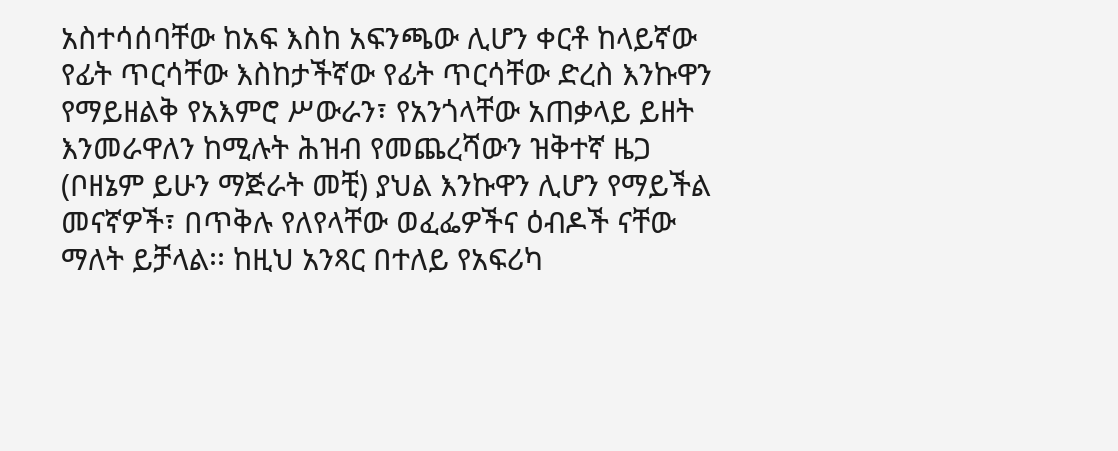አስተሳሰባቸው ከአፍ እስከ አፍንጫው ሊሆን ቀርቶ ከላይኛው የፊት ጥርሳቸው እስከታችኛው የፊት ጥርሳቸው ድረስ እንኩዋን የማይዘልቅ የአእምሮ ሥውራን፣ የአንጎላቸው አጠቃላይ ይዘት እንመራዋለን ከሚሉት ሕዝብ የመጨረሻውን ዝቅተኛ ዜጋ (ቦዘኔም ይሁን ማጅራት መቺ) ያህል እንኩዋን ሊሆን የማይችል መናኛዎች፣ በጥቅሉ የለየላቸው ወፈፌዎችና ዕብዶች ናቸው ማለት ይቻላል፡፡ ከዚህ አንጻር በተለይ የአፍሪካ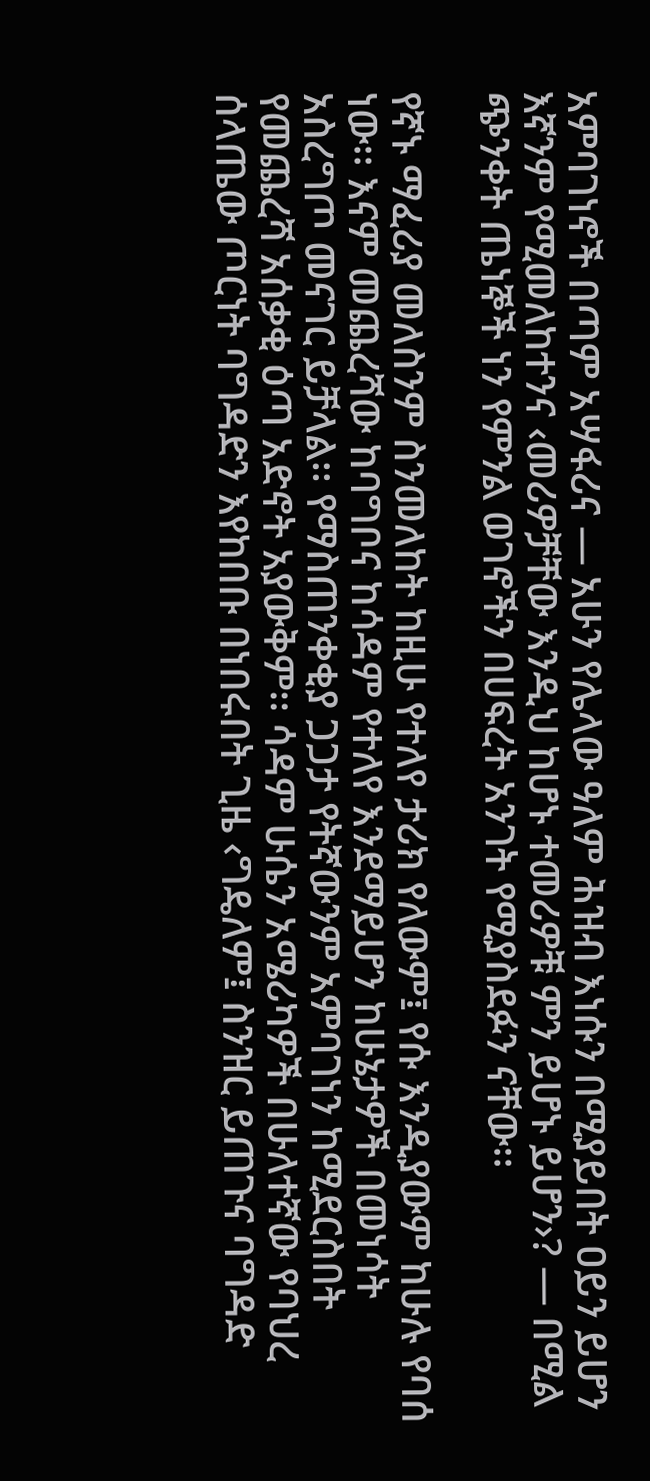አምባገነኖች በጣም አሣፋሪና — አሁን የሌላው ዓለም ሕዝብ እነሱን በሚያይበት ዐይን ይሆን እኛንም የሚመለከተንና ‹መሪዎቻቸው እንዲህ ከሆኑ ተመሪዎቹ ምን ይሆኑ ይሆን›? — በሚል ጭንቀት ጤነኞች ነን የምንል ወገኖችን በሀፍረት አንገት የሚያስደፉን ናቸው፡፡

የኛኑ ማፈሪያ መለስንም ስንመለከት ከዚሁ የተለየ ታሪክ የለውም፤ የሱ እንዲያውም ከሁሉ የባሰ ነው፡፡ እናም መጨረሻው ከባግቦና ከሳዳም የተለየ እንደማይሆን ከሁኔታዎች በመነሳት አስረግጦ መናገር ይቻላል፡፡ የማስጠንቀቂያ ጋጋታ የትኛውንም አምባገነን ከሚደርስበት የመጨረሻ አሰቃቂ ዕጣ አድኖት አያውቅም፡፡ ሳዳም ሁሴን አሜሪካዎች በሁለተኛው የባህረ ሰላጤው ጦርነት ባግዳድን እየከበቡ በነበሩበት ጊዜ ‹ግዴለም፤ ስንዝር ይጠጉና ባግዳድ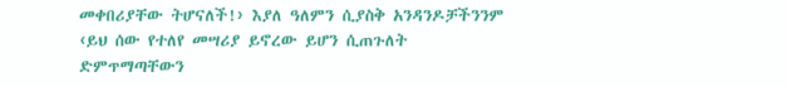መቀበሪያቸው ትሆናለች!› እያለ ዓለምን ሲያስቅ አንዳንዶቻችንንም ‹ይህ ሰው የተለየ መሣሪያ ይኖረው ይሆን ሲጠጉለት ድምጥማጣቸውን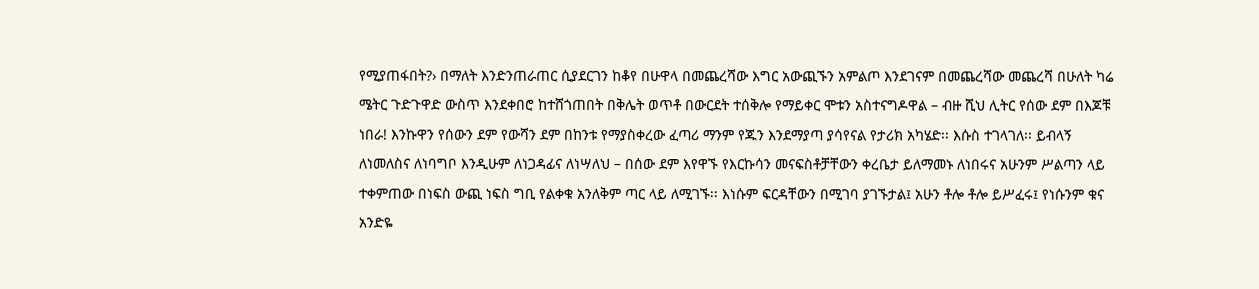የሚያጠፋበት?› በማለት እንድንጠራጠር ሲያደርገን ከቆየ በሁዋላ በመጨረሻው እግር አውጪኙን አምልጦ እንደገናም በመጨረሻው መጨረሻ በሁለት ካሬ ሜትር ጉድጉዋድ ውስጥ እንደቀበሮ ከተሸጎጠበት በቅሌት ወጥቶ በውርደት ተሰቅሎ የማይቀር ሞቱን አስተናግዶዋል – ብዙ ሺህ ሊትር የሰው ደም በእጆቹ ነበራ! እንኩዋን የሰውን ደም የውሻን ደም በከንቱ የማያስቀረው ፈጣሪ ማንም የጁን እንደማያጣ ያሳየናል የታሪክ አካሄድ፡፡ እሱስ ተገላገለ፡፡ ይብላኝ ለነመለስና ለነባግቦ እንዲሁም ለነጋዳፊና ለነሣለህ – በሰው ደም እየዋኙ የእርኩሳን መናፍስቶቻቸውን ቀረቤታ ይለማመኑ ለነበሩና አሁንም ሥልጣን ላይ ተቀምጠው በነፍስ ውጪ ነፍስ ግቢ የልቀቁ አንለቅም ጣር ላይ ለሚገኙ፡፡ እነሱም ፍርዳቸውን በሚገባ ያገኙታል፤ አሁን ቶሎ ቶሎ ይሥፈሩ፤ የነሱንም ቁና አንድዬ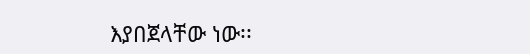እያበጀላቸው ነው፡፡